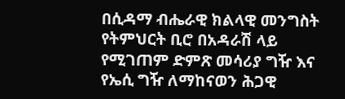በሲዳማ ብሔራዊ ክልላዊ መንግስት የትምህርት ቢሮ በአዳራሽ ላይ የሚገጠም ድምጽ መሳሪያ ግዥ እና የኤሲ ግዥ ለማከናወን ሕጋዊ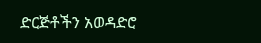ድርጅቶችን አወዳድሮ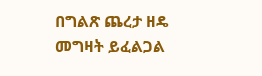በግልጽ ጨረታ ዘዴ መግዛት ይፈልጋል